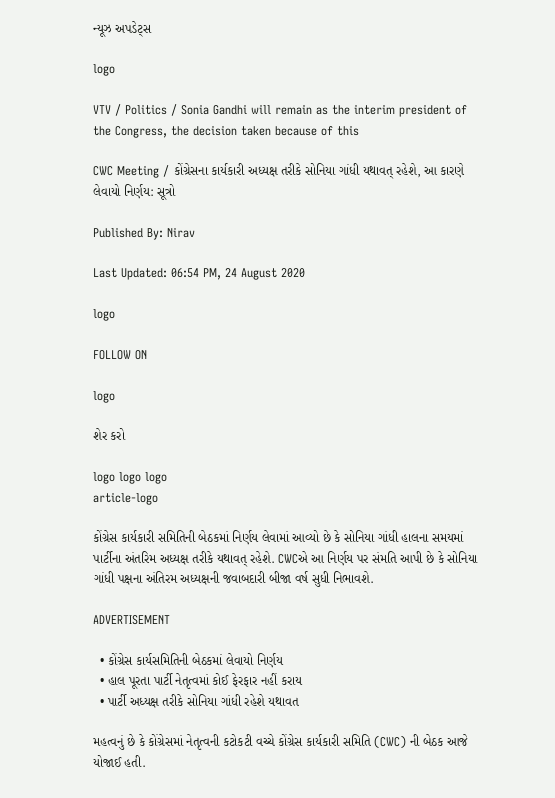ન્યૂઝ અપડેટ્સ

logo

VTV / Politics / Sonia Gandhi will remain as the interim president of the Congress, the decision taken because of this

CWC Meeting / કોંગ્રેસના કાર્યકારી અધ્યક્ષ તરીકે સોનિયા ગાંધી યથાવત્ રહેશે, આ કારણે લેવાયો નિર્ણય: સૂત્રો

Published By: Nirav

Last Updated: 06:54 PM, 24 August 2020

logo

FOLLOW ON

logo

શેર કરો

logo logo logo
article-logo

કોંગ્રેસ કાર્યકારી સમિતિની બેઠકમાં નિર્ણય લેવામાં આવ્યો છે કે સોનિયા ગાંધી હાલના સમયમાં પાર્ટીના અંતરિમ અધ્યક્ષ તરીકે યથાવત્ રહેશે. CWCએ આ નિર્ણય પર સંમતિ આપી છે કે સોનિયા ગાંધી પક્ષના અંતિરમ અધ્યક્ષની જવાબદારી બીજા વર્ષ સુધી નિભાવશે.

ADVERTISEMENT

  • કોંગ્રેસ કાર્યસમિતિની બેઠકમાં લેવાયો નિર્ણય
  • હાલ પૂરતા પાર્ટી નેતૃત્વમાં કોઈ ફેરફાર નહીં કરાય
  • પાર્ટી અધ્યક્ષ તરીકે સોનિયા ગાંધી રહેશે યથાવત

મહત્વનું છે કે કોંગ્રેસમાં નેતૃત્વની કટોકટી વચ્ચે કોંગ્રેસ કાર્યકારી સમિતિ (CWC) ની બેઠક આજે યોજાઈ હતી.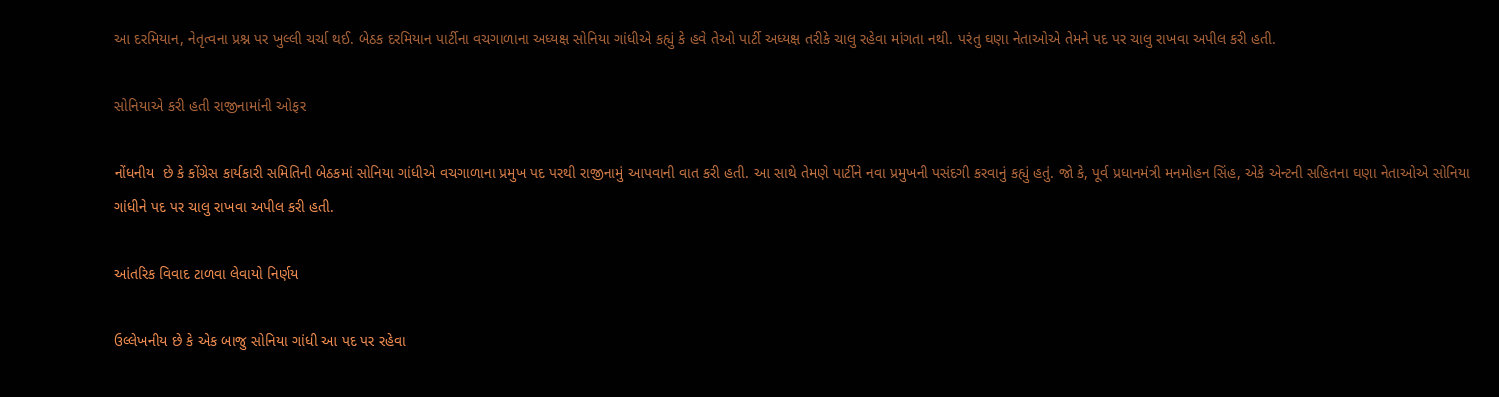આ દરમિયાન, નેતૃત્વના પ્રશ્ન પર ખુલ્લી ચર્ચા થઈ. બેઠક દરમિયાન પાર્ટીના વચગાળાના અધ્યક્ષ સોનિયા ગાંધીએ કહ્યું કે હવે તેઓ પાર્ટી અધ્યક્ષ તરીકે ચાલુ રહેવા માંગતા નથી. પરંતુ ઘણા નેતાઓએ તેમને પદ પર ચાલુ રાખવા અપીલ કરી હતી.

સોનિયાએ કરી હતી રાજીનામાંની ઓફર

નોંધનીય  છે કે કોંગ્રેસ કાર્યકારી સમિતિની બેઠકમાં સોનિયા ગાંધીએ વચગાળાના પ્રમુખ પદ પરથી રાજીનામું આપવાની વાત કરી હતી. આ સાથે તેમણે પાર્ટીને નવા પ્રમુખની પસંદગી કરવાનું કહ્યું હતું. જો કે, પૂર્વ પ્રધાનમંત્રી મનમોહન સિંહ, એકે એન્ટની સહિતના ઘણા નેતાઓએ સોનિયા ગાંધીને પદ પર ચાલુ રાખવા અપીલ કરી હતી.

આંતરિક વિવાદ ટાળવા લેવાયો નિર્ણય

ઉલ્લેખનીય છે કે એક બાજુ સોનિયા ગાંધી આ પદ પર રહેવા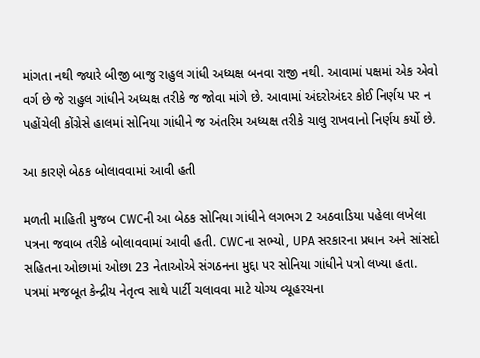માંગતા નથી જ્યારે બીજી બાજુ રાહુલ ગાંધી અધ્યક્ષ બનવા રાજી નથી. આવામાં પક્ષમાં એક એવો વર્ગ છે જે રાહુલ ગાંધીને અધ્યક્ષ તરીકે જ જોવા માંગે છે. આવામાં અંદરોઅંદર કોઈ નિર્ણય પર ન પહોંચેલી કોંગ્રેસે હાલમાં સોનિયા ગાંધીને જ અંતરિમ અધ્યક્ષ તરીકે ચાલુ રાખવાનો નિર્ણય કર્યો છે.

આ કારણે બેઠક બોલાવવામાં આવી હતી

મળતી માહિતી મુજબ CWCની આ બેઠક સોનિયા ગાંધીને લગભગ 2 અઠવાડિયા પહેલા લખેલા પત્રના જવાબ તરીકે બોલાવવામાં આવી હતી. CWCના સભ્યો, UPA સરકારના પ્રધાન અને સાંસદો સહિતના ઓછામાં ઓછા 23 નેતાઓએ સંગઠનના મુદ્દા પર સોનિયા ગાંધીને પત્રો લખ્યા હતા. પત્રમાં મજબૂત કેન્દ્રીય નેતૃત્વ સાથે પાર્ટી ચલાવવા માટે યોગ્ય વ્યૂહરચના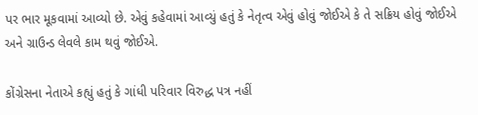પર ભાર મૂકવામાં આવ્યો છે. એવું કહેવામાં આવ્યું હતું કે નેતૃત્વ એવું હોવું જોઈએ કે તે સક્રિય હોવું જોઈએ અને ગ્રાઉન્ડ લેવલે કામ થવું જોઈએ.

કોંગ્રેસના નેતાએ કહ્યું હતું કે ગાંધી પરિવાર વિરુદ્ધ પત્ર નહીં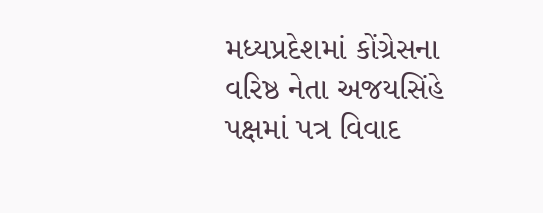મધ્યપ્રદેશમાં કોંગ્રેસના વરિષ્ઠ નેતા અજયસિંહે પક્ષમાં પત્ર વિવાદ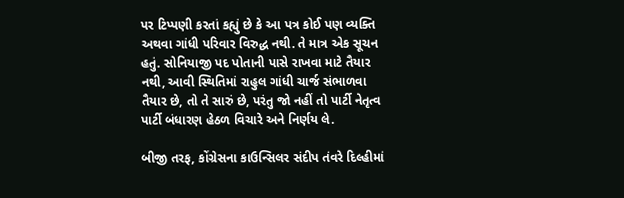પર ટિપ્પણી કરતાં કહ્યું છે કે આ પત્ર કોઈ પણ વ્યક્તિ અથવા ગાંધી પરિવાર વિરુદ્ધ નથી. તે માત્ર એક સૂચન હતું. સોનિયાજી પદ પોતાની પાસે રાખવા માટે તૈયાર નથી, આવી સ્થિતિમાં રાહુલ ગાંધી ચાર્જ સંભાળવા તૈયાર છે, તો તે સારું છે, પરંતુ જો નહીં તો પાર્ટી નેતૃત્વ પાર્ટી બંધારણ હેઠળ વિચારે અને નિર્ણય લે.

બીજી તરફ, કોંગ્રેસના કાઉન્સિલર સંદીપ તંવરે દિલ્હીમાં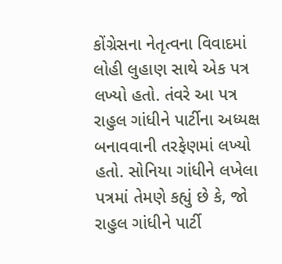કોંગ્રેસના નેતૃત્વના વિવાદમાં લોહી લુહાણ સાથે એક પત્ર લખ્યો હતો. તંવરે આ પત્ર રાહુલ ગાંધીને પાર્ટીના અધ્યક્ષ બનાવવાની તરફેણમાં લખ્યો હતો. સોનિયા ગાંધીને લખેલા પત્રમાં તેમણે કહ્યું છે કે, જો રાહુલ ગાંધીને પાર્ટી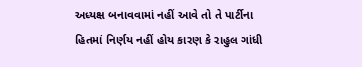અધ્યક્ષ બનાવવામાં નહીં આવે તો તે પાર્ટીના હિતમાં નિર્ણય નહીં હોય કારણ કે રાહુલ ગાંધી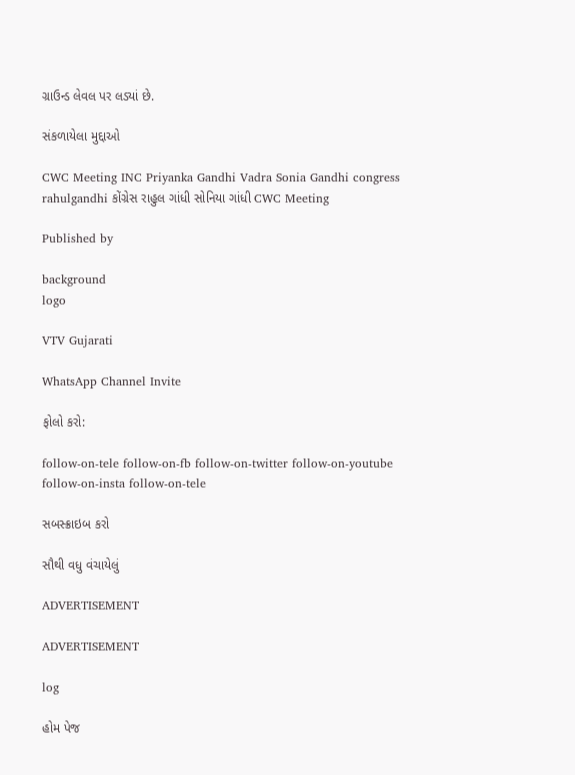ગ્રાઉન્ડ લેવલ પર લડ્યાં છે.

સંકળાયેલા મુદ્દાઓ

CWC Meeting INC Priyanka Gandhi Vadra Sonia Gandhi congress rahulgandhi કોંગ્રેસ રાહુલ ગાંધી સોનિયા ગાંધી CWC Meeting

Published by

background
logo

VTV Gujarati

WhatsApp Channel Invite

ફોલો કરો:

follow-on-tele follow-on-fb follow-on-twitter follow-on-youtube follow-on-insta follow-on-tele

સબસ્ક્રાઇબ કરો

સૌથી વધુ વંચાયેલું

ADVERTISEMENT

ADVERTISEMENT

log

હોમ પેજ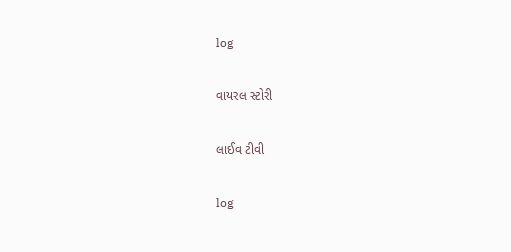log

વાયરલ સ્ટોરી

લાઈવ ટીવી

log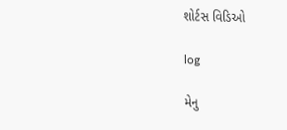શોર્ટસ વિડિઓ

log

મેનુ